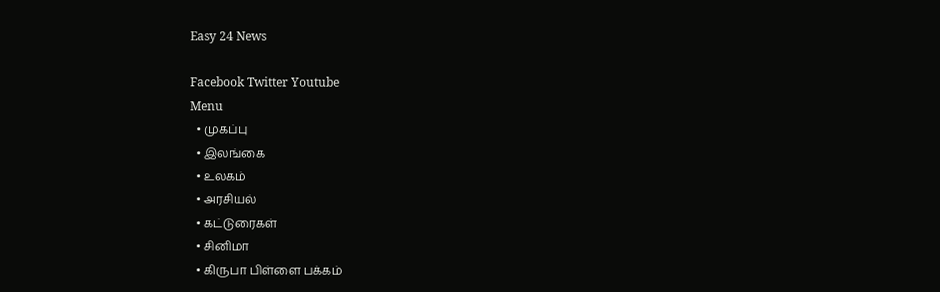Easy 24 News

Facebook Twitter Youtube
Menu
  • முகப்பு
  • இலங்கை
  • உலகம்
  • அரசியல்
  • கட்டுரைகள்
  • சினிமா
  • கிருபா பிள்ளை பக்கம்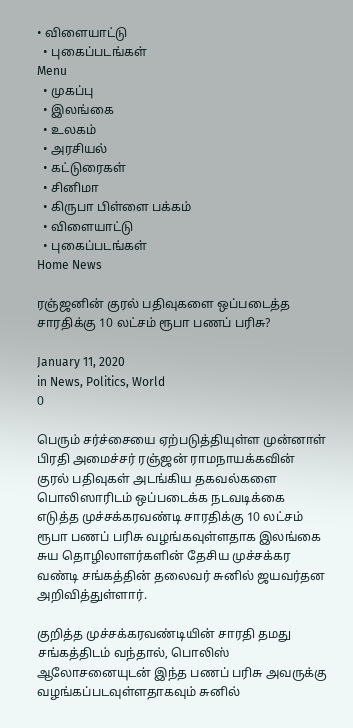• விளையாட்டு
  • புகைப்படங்கள்
Menu
  • முகப்பு
  • இலங்கை
  • உலகம்
  • அரசியல்
  • கட்டுரைகள்
  • சினிமா
  • கிருபா பிள்ளை பக்கம்
  • விளையாட்டு
  • புகைப்படங்கள்
Home News

ரஞ்ஜனின் குரல் பதிவுகளை ஒப்படைத்த சாரதிக்கு 10 லட்சம் ரூபா பணப் பரிசு?

January 11, 2020
in News, Politics, World
0

பெரும் சர்ச்சையை ஏற்படுத்தியுள்ள முன்னாள் பிரதி அமைச்சர் ரஞ்ஜன் ராமநாயக்கவின் குரல் பதிவுகள் அடங்கிய தகவல்களை பொலிஸாரிடம் ஒப்படைக்க நடவடிக்கை எடுத்த முச்சக்கரவண்டி சாரதிக்கு 10 லட்சம் ரூபா பணப் பரிசு வழங்கவுள்ளதாக இலங்கை சுய தொழிலாளர்களின் தேசிய முச்சக்கர வண்டி சங்கத்தின் தலைவர் சுனில் ஜயவர்தன அறிவித்துள்ளார்.

குறித்த முச்சக்கரவண்டியின் சாரதி தமது சங்கத்திடம் வந்தால், பொலிஸ் ஆலோசனையுடன் இந்த பணப் பரிசு அவருக்கு வழங்கப்படவுள்ளதாகவும் சுனில்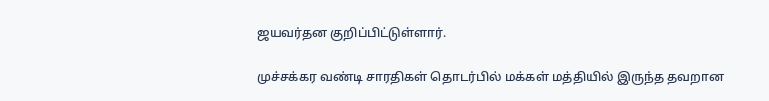ஜயவர்தன குறிப்பிட்டுள்ளார்.

முச்சக்கர வண்டி சாரதிகள் தொடர்பில் மக்கள் மத்தியில் இருந்த தவறான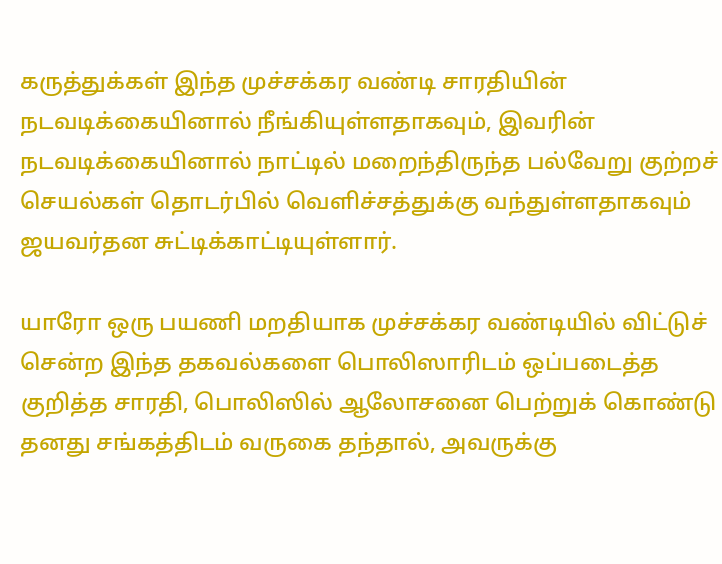கருத்துக்கள் இந்த முச்சக்கர வண்டி சாரதியின் நடவடிக்கையினால் நீங்கியுள்ளதாகவும், இவரின் நடவடிக்கையினால் நாட்டில் மறைந்திருந்த பல்வேறு குற்றச் செயல்கள் தொடர்பில் வெளிச்சத்துக்கு வந்துள்ளதாகவும் ஜயவர்தன சுட்டிக்காட்டியுள்ளார்.

யாரோ ஒரு பயணி மறதியாக முச்சக்கர வண்டியில் விட்டுச் சென்ற இந்த தகவல்களை பொலிஸாரிடம் ஒப்படைத்த குறித்த சாரதி, பொலிஸில் ஆலோசனை பெற்றுக் கொண்டு தனது சங்கத்திடம் வருகை தந்தால், அவருக்கு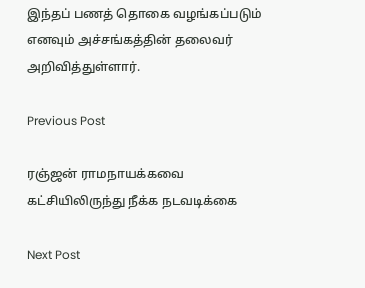இந்தப் பணத் தொகை வழங்கப்படும் எனவும் அச்சங்கத்தின் தலைவர் அறிவித்துள்ளார்.

Previous Post

ரஞ்ஜன் ராமநாயக்கவை கட்சியிலிருந்து நீக்க நடவடிக்கை

Next Post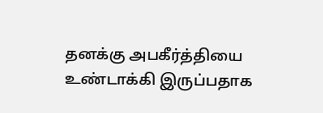தனக்கு அபகீர்த்தியை உண்டாக்கி இருப்பதாக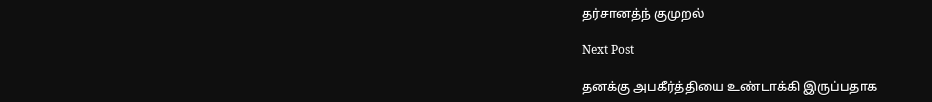தர்சானத்ந் குமுறல்

Next Post

தனக்கு அபகீர்த்தியை உண்டாக்கி இருப்பதாக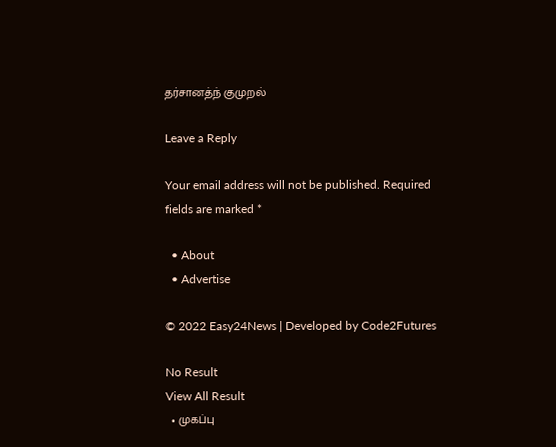தர்சானத்ந் குமுறல்

Leave a Reply

Your email address will not be published. Required fields are marked *

  • About
  • Advertise

© 2022 Easy24News | Developed by Code2Futures

No Result
View All Result
  • முகப்பு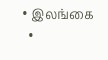• இலங்கை
  •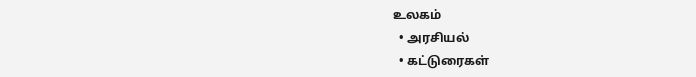உலகம்
  • அரசியல்
  • கட்டுரைகள்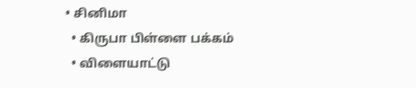• சினிமா
  • கிருபா பிள்ளை பக்கம்
  • விளையாட்டு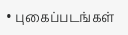• புகைப்படங்கள்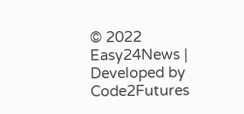© 2022 Easy24News | Developed by Code2Futures